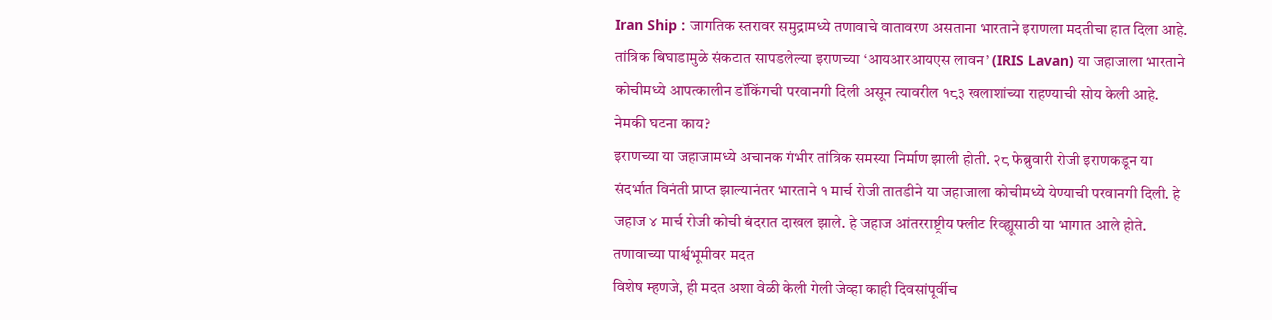Iran Ship : जागतिक स्तरावर समुद्रामध्ये तणावाचे वातावरण असताना भारताने इराणला मदतीचा हात दिला आहे. तांत्रिक बिघाडामुळे संकटात सापडलेल्या इराणच्या ‘आयआरआयएस लावन’ (IRIS Lavan) या जहाजाला भारताने कोचीमध्ये आपत्कालीन डॉकिंगची परवानगी दिली असून त्यावरील १८३ खलाशांच्या राहण्याची सोय केली आहे.
नेमकी घटना काय?
इराणच्या या जहाजामध्ये अचानक गंभीर तांत्रिक समस्या निर्माण झाली होती. २८ फेब्रुवारी रोजी इराणकडून या संदर्भात विनंती प्राप्त झाल्यानंतर भारताने १ मार्च रोजी तातडीने या जहाजाला कोचीमध्ये येण्याची परवानगी दिली. हे जहाज ४ मार्च रोजी कोची बंदरात दाखल झाले. हे जहाज आंतरराष्ट्रीय फ्लीट रिव्ह्यूसाठी या भागात आले होते.
तणावाच्या पार्श्वभूमीवर मदत
विशेष म्हणजे, ही मदत अशा वेळी केली गेली जेव्हा काही दिवसांपूर्वीच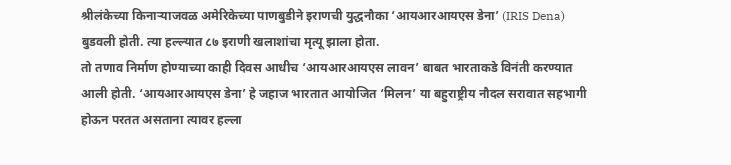श्रीलंकेच्या किनाऱ्याजवळ अमेरिकेच्या पाणबुडीने इराणची युद्धनौका ‘आयआरआयएस डेना’ (IRIS Dena) बुडवली होती. त्या हल्ल्यात ८७ इराणी खलाशांचा मृत्यू झाला होता.
तो तणाव निर्माण होण्याच्या काही दिवस आधीच ‘आयआरआयएस लावन’ बाबत भारताकडे विनंती करण्यात आली होती. ‘आयआरआयएस डेना’ हे जहाज भारतात आयोजित ‘मिलन’ या बहुराष्ट्रीय नौदल सरावात सहभागी होऊन परतत असताना त्यावर हल्ला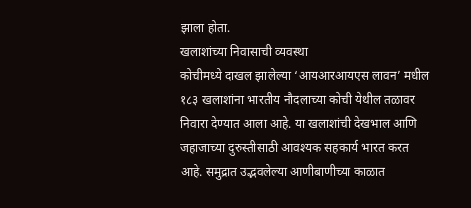झाला होता.
खलाशांच्या निवासाची व्यवस्था
कोचीमध्ये दाखल झालेल्या ‘आयआरआयएस लावन’ मधील १८३ खलाशांना भारतीय नौदलाच्या कोची येथील तळावर निवारा देण्यात आला आहे. या खलाशांची देखभाल आणि जहाजाच्या दुरुस्तीसाठी आवश्यक सहकार्य भारत करत आहे. समुद्रात उद्भवलेल्या आणीबाणीच्या काळात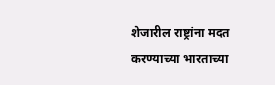शेजारील राष्ट्रांना मदत करण्याच्या भारताच्या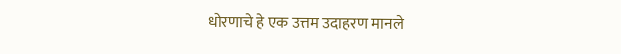धोरणाचे हे एक उत्तम उदाहरण मानले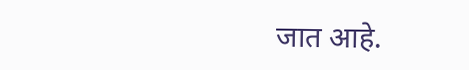जात आहे.